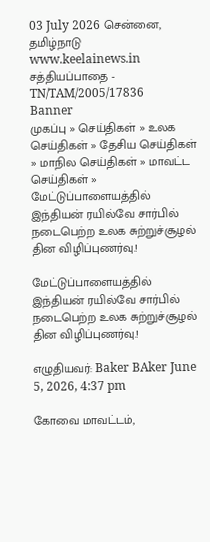03 July 2026 சென்னை, தமிழ்நாடு
www.keelainews.in
சத்தியப்பாதை - TN/TAM/2005/17836
Banner
முகப்பு » செய்திகள் » உலக செய்திகள் » தேசிய செய்திகள் » மாநில செய்திகள் » மாவட்ட செய்திகள் » மேட்டுப்பாளையத்தில் இந்தியன் ரயில்வே சார்பில் நடைபெற்ற உலக சுற்றுச்சூழல் தின விழிப்புணர்வு.!

மேட்டுப்பாளையத்தில் இந்தியன் ரயில்வே சார்பில் நடைபெற்ற உலக சுற்றுச்சூழல் தின விழிப்புணர்வு.!

எழுதியவர்: Baker BAker June 5, 2026, 4:37 pm

கோவை மாவட்டம்,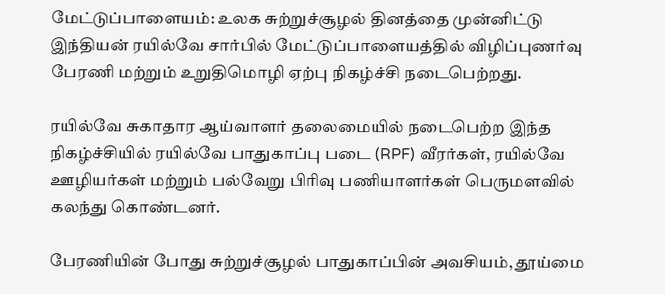மேட்டுப்பாளையம்: உலக சுற்றுச்சூழல் தினத்தை முன்னிட்டு இந்தியன் ரயில்வே சார்பில் மேட்டுப்பாளையத்தில் விழிப்புணர்வு பேரணி மற்றும் உறுதிமொழி ஏற்பு நிகழ்ச்சி நடைபெற்றது.

ரயில்வே சுகாதார ஆய்வாளர் தலைமையில் நடைபெற்ற இந்த நிகழ்ச்சியில் ரயில்வே பாதுகாப்பு படை (RPF) வீரர்கள், ரயில்வே ஊழியர்கள் மற்றும் பல்வேறு பிரிவு பணியாளர்கள் பெருமளவில் கலந்து கொண்டனர்.

பேரணியின் போது சுற்றுச்சூழல் பாதுகாப்பின் அவசியம், தூய்மை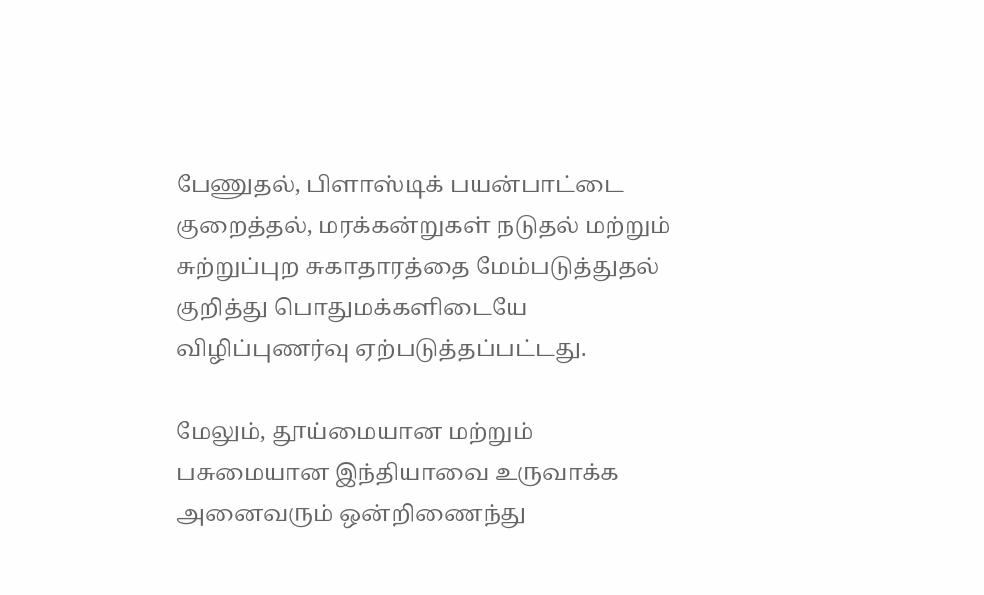பேணுதல், பிளாஸ்டிக் பயன்பாட்டை குறைத்தல், மரக்கன்றுகள் நடுதல் மற்றும் சுற்றுப்புற சுகாதாரத்தை மேம்படுத்துதல் குறித்து பொதுமக்களிடையே விழிப்புணர்வு ஏற்படுத்தப்பட்டது.

மேலும், தூய்மையான மற்றும் பசுமையான இந்தியாவை உருவாக்க அனைவரும் ஒன்றிணைந்து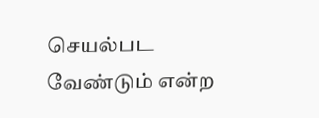செயல்பட வேண்டும் என்ற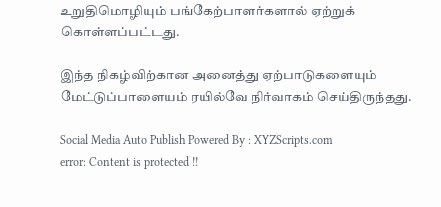உறுதிமொழியும் பங்கேற்பாளர்களால் ஏற்றுக் கொள்ளப்பட்டது.

இந்த நிகழ்விற்கான அனைத்து ஏற்பாடுகளையும் மேட்டுப்பாளையம் ரயில்வே நிர்வாகம் செய்திருந்தது.

Social Media Auto Publish Powered By : XYZScripts.com
error: Content is protected !!